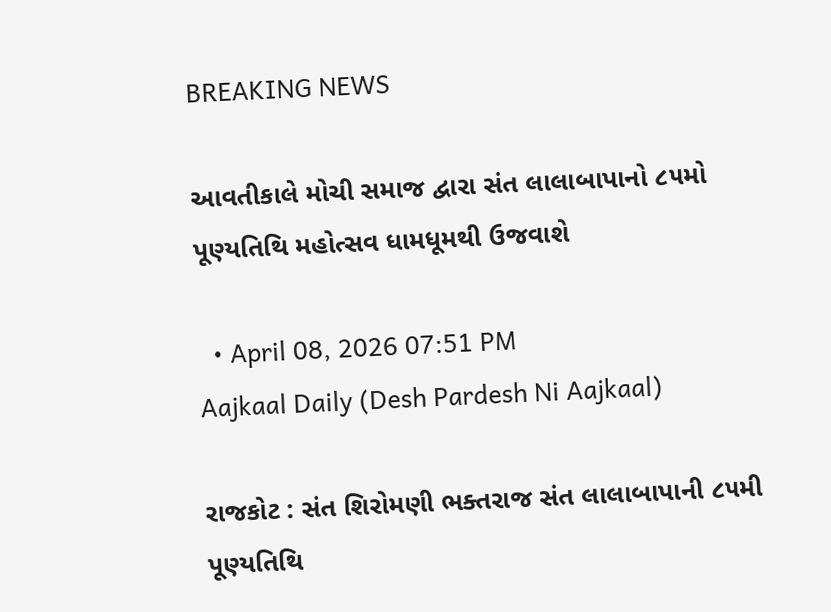BREAKING NEWS

આવતીકાલે મોચી સમાજ દ્વારા સંત લાલાબાપાનો ૮૫મો પૂણ્યતિથિ મહોત્સવ ધામધૂમથી ઉજવાશે

  • April 08, 2026 07:51 PM
Aajkaal Daily (Desh Pardesh Ni Aajkaal)

રાજકોટ : સંત શિરોમણી ભક્તરાજ સંત લાલાબાપાની ૮૫મી પૂણ્યતિથિ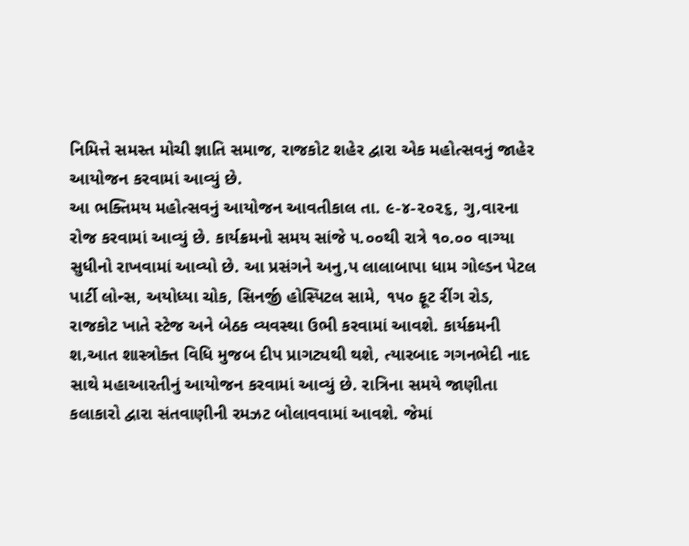નિમિત્તે સમસ્ત મોચી જ્ઞાતિ સમાજ, રાજકોટ શહેર દ્વારા એક મહોત્સવનું જાહેર આયોજન કરવામાં આવ્યું છે.
આ ભક્તિમય મહોત્સવનું આયોજન આવતીકાલ તા. ૯-૪-૨૦૨૬, ગુ‚વારના રોજ કરવામાં આવ્યું છે. કાર્યક્રમનો સમય સાંજે ૫.૦૦થી રાત્રે ૧૦.૦૦ વાગ્યા સુધીનો રાખવામાં આવ્યો છે. આ પ્રસંગને અનુ‚પ લાલાબાપા ધામ ગોલ્ડન પેટલ પાર્ટી લોન્સ, અયોધ્યા ચોક, સિનર્જી હોસ્પિટલ સામે, ૧૫૦ ફૂટ રીંગ રોડ, રાજકોટ ખાતે સ્ટેજ અને બેઠક વ્યવસ્થા ઉભી કરવામાં આવશે. કાર્યક્રમની શ‚આત શાસ્ત્રોક્ત વિધિ મુજબ દીપ પ્રાગટ્યથી થશે, ત્યારબાદ ગગનભેદી નાદ સાથે મહાઆરતીનું આયોજન કરવામાં આવ્યું છે. રાત્રિના સમયે જાણીતા કલાકારો દ્વારા સંતવાણીની રમઝટ બોલાવવામાં આવશે. જેમાં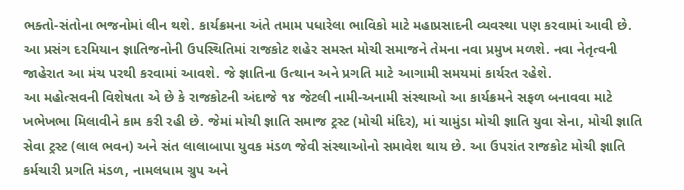ભક્તો-સંતોના ભજનોમાં લીન થશે. કાર્યક્રમના અંતે તમામ પધારેલા ભાવિકો માટે મહાપ્રસાદની વ્યવસ્થા પણ કરવામાં આવી છે.
આ પ્રસંગ દરમિયાન જ્ઞાતિજનોની ઉપસ્થિતિમાં રાજકોટ શહેર સમસ્ત મોચી સમાજને તેમના નવા પ્રમુખ મળશે. નવા નેતૃત્વની જાહેરાત આ મંચ પરથી કરવામાં આવશે. જે જ્ઞાતિના ઉત્થાન અને પ્રગતિ માટે આગામી સમયમાં કાર્યરત રહેશે.
આ મહોત્સવની વિશેષતા એ છે કે રાજકોટની અંદાજે ૧૪ જેટલી નામી-અનામી સંસ્થાઓ આ કાર્યક્રમને સફળ બનાવવા માટે ખભેખભા મિલાવીને કામ કરી રહી છે. જેમાં મોચી જ્ઞાતિ સમાજ ટ્રસ્ટ (મોચી મંદિર), માં ચામુંડા મોચી જ્ઞાતિ યુવા સેના, મોચી જ્ઞાતિ સેવા ટ્રસ્ટ (લાલ ભવન) અને સંત લાલાબાપા યુવક મંડળ જેવી સંસ્થાઓનો સમાવેશ થાય છે. આ ઉપરાંત રાજકોટ મોચી જ્ઞાતિ કર્મચારી પ્રગતિ મંડળ, નામલધામ ગ્રુપ અને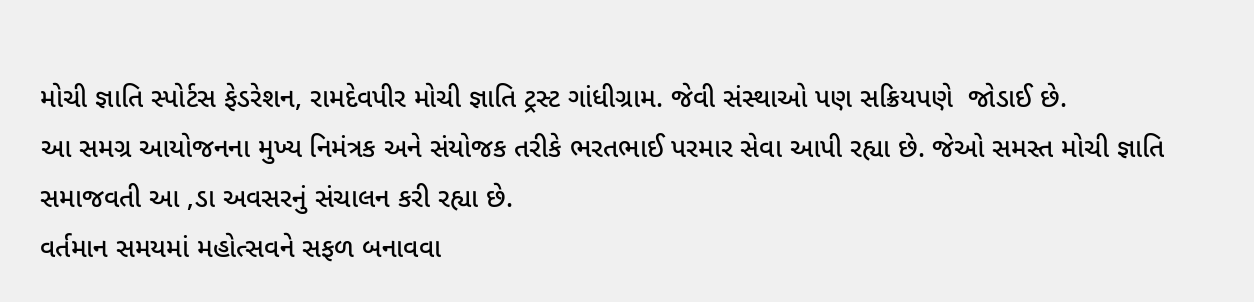મોચી જ્ઞાતિ સ્પોર્ટસ ફેડરેશન, રામદેવપીર મોચી જ્ઞાતિ ટ્રસ્ટ ગાંધીગ્રામ. જેવી સંસ્થાઓ પણ સક્રિયપણે  જોડાઈ છે.
આ સમગ્ર આયોજનના મુખ્ય નિમંત્રક અને સંયોજક તરીકે ભરતભાઈ પરમાર સેવા આપી રહ્યા છે. જેઓ સમસ્ત મોચી જ્ઞાતિ સમાજવતી આ ‚ડા અવસરનું સંચાલન કરી રહ્યા છે.
વર્તમાન સમયમાં મહોત્સવને સફળ બનાવવા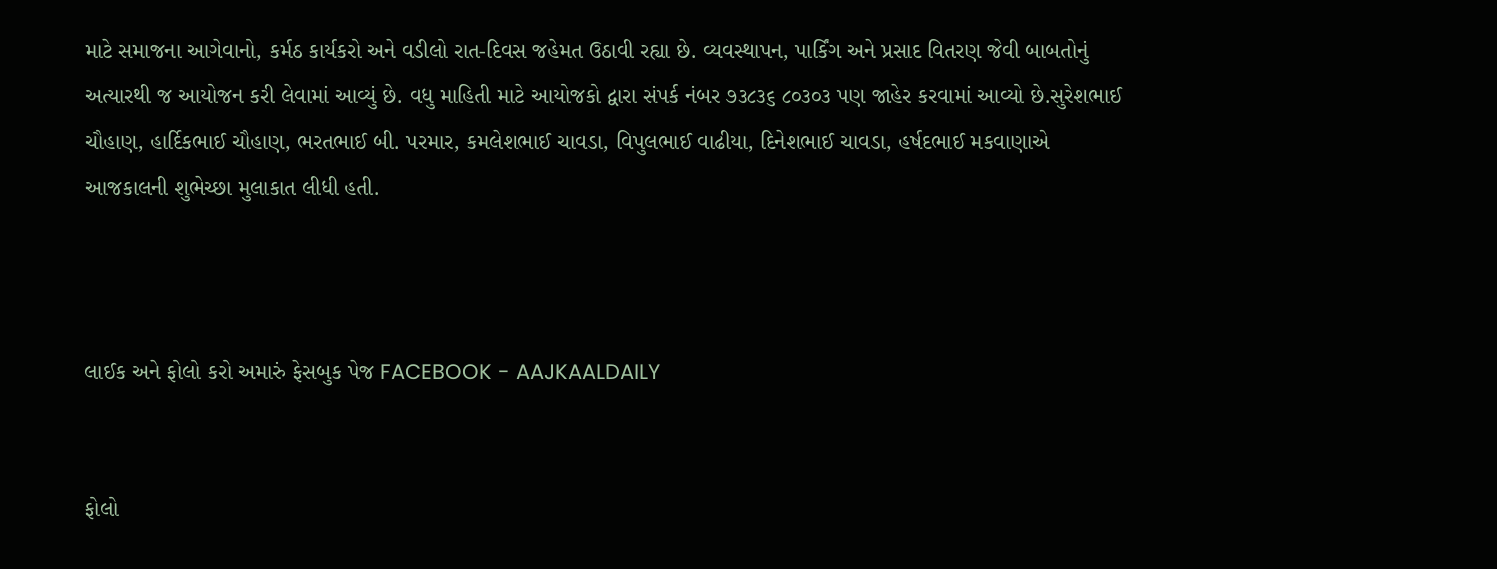માટે સમાજના આગેવાનો, કર્મઠ કાર્યકરો અને વડીલો રાત-દિવસ જહેમત ઉઠાવી રહ્યા છે. વ્યવસ્થાપન, પાર્કિંગ અને પ્રસાદ વિતરણ જેવી બાબતોનું અત્યારથી જ આયોજન કરી લેવામાં આવ્યું છે. વધુ માહિતી માટે આયોજકો દ્વારા સંપર્ક નંબર ૭૩૮૩૬ ૮૦૩૦૩ પણ જાહેર કરવામાં આવ્યો છે.સુરેશભાઈ ચૌહાણ, હાર્દિકભાઈ ચૌહાણ, ભરતભાઈ બી. પરમાર, કમલેશભાઈ ચાવડા, વિપુલભાઈ વાઢીયા, દિનેશભાઈ ચાવડા, હર્ષદભાઈ મકવાણાએ આજકાલની શુભેચ્છા મુલાકાત લીધી હતી.



લાઈક અને ફોલો કરો અમારું ફેસબુક પેજ FACEBOOK - AAJKAALDAILY


ફોલો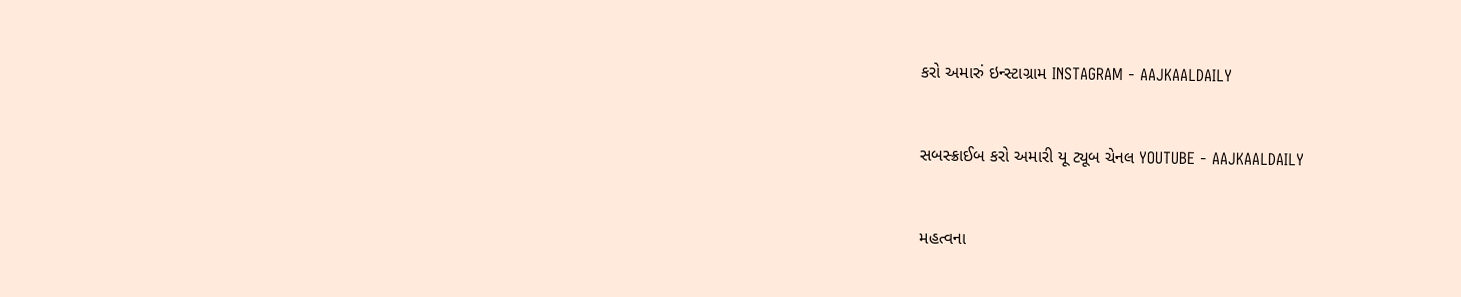કરો અમારું ઇન્સ્ટાગ્રામ INSTAGRAM - AAJKAALDAILY


સબસ્ક્રાઈબ કરો અમારી યૂ ટ્યૂબ ચેનલ YOUTUBE - AAJKAALDAILY


મહત્વના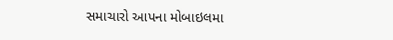સમાચારો આપના મોબાઇલમા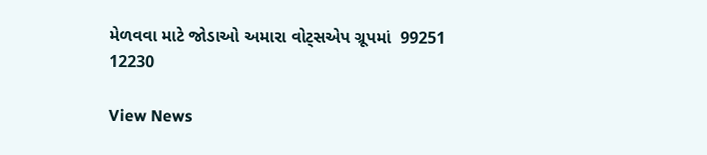મેળવવા માટે જોડાઓ અમારા વોટ્સએપ ગ્રૂપમાં  99251 12230

View News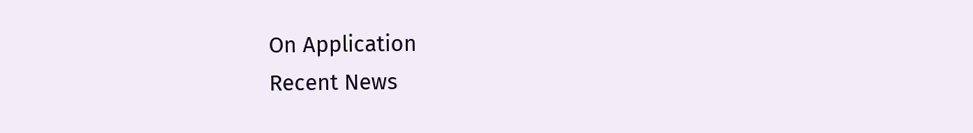On Application
Recent News